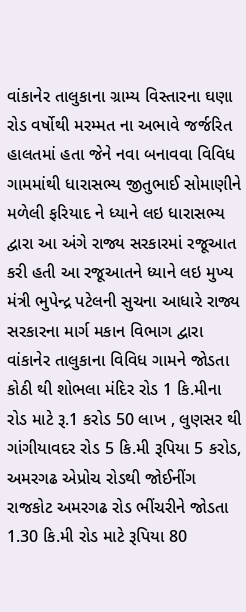વાંકાનેર તાલુકાના ગ્રામ્ય વિસ્તારના ઘણા રોડ વર્ષોથી મરમ્મત ના અભાવે જર્જરિત હાલતમાં હતા જેને નવા બનાવવા વિવિધ ગામમાંથી ધારાસભ્ય જીતુભાઈ સોમાણીને મળેલી ફરિયાદ ને ધ્યાને લઇ ધારાસભ્ય દ્વારા આ અંગે રાજ્ય સરકારમાં રજૂઆત કરી હતી આ રજૂઆતને ધ્યાને લઇ મુખ્ય મંત્રી ભુપેન્દ્ર પટેલની સુચના આધારે રાજ્ય સરકારના માર્ગ મકાન વિભાગ દ્વારા વાંકાનેર તાલુકાના વિવિધ ગામને જોડતા કોઠી થી શોભલા મંદિર રોડ 1 કિ.મીના રોડ માટે રૂ.1 કરોડ 50 લાખ , લુણસર થી ગાંગીયાવદર રોડ 5 કિ.મી રૂપિયા 5 કરોડ, અમરગઢ એપ્રોચ રોડથી જોઈનીંગ રાજકોટ અમરગઢ રોડ ભીંચરીને જોડતા 1.30 કિ.મી રોડ માટે રૂપિયા 80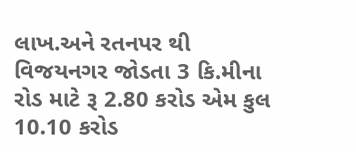લાખ.અને રતનપર થી વિજયનગર જોડતા 3 કિ.મીના રોડ માટે રૂ 2.80 કરોડ એમ કુલ 10.10 કરોડ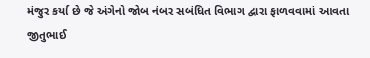મંજુર કર્યા છે જે અંગેનો જોબ નંબર સબંધિત વિભાગ દ્વારા ફાળવવામાં આવતા જીતુભાઈ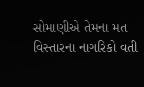સોમાણીએ તેમના મત વિસ્તારના નાગરિકો વતી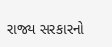રાજ્ય સરકારનો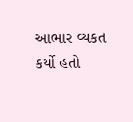આભાર વ્યકત કર્યો હતો